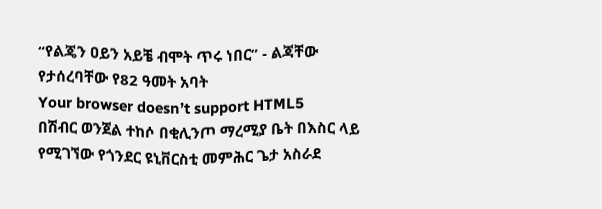“የልጄን ዐይን አይቼ ብሞት ጥሩ ነበር” - ልጃቸው የታሰረባቸው የ82 ዓመት አባት
Your browser doesn’t support HTML5
በሽብር ወንጀል ተከሶ በቂሊንጦ ማረሚያ ቤት በእስር ላይ የሚገኘው የጎንደር ዩኒቨርስቲ መምሕር ጌታ አስራደ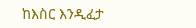ከእስር እንዲፈታ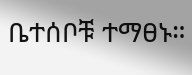ቤተሰቦቹ ተማፀኑ።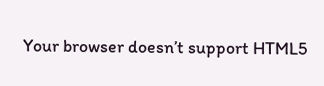Your browser doesn’t support HTML5